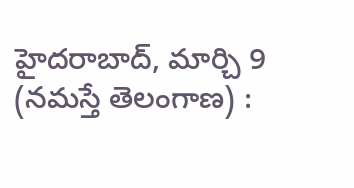హైదరాబాద్, మార్చి 9 (నమస్తే తెలంగాణ) :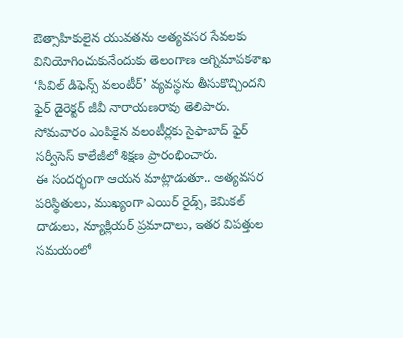ఔత్సాహికులైన యువతను అత్యవసర సేవలకు వినియోగించుకునేందుకు తెలంగాణ అగ్నిమాపకశాఖ ‘సివిల్ డిఫెన్స్ వలంటీర్’ వ్యవస్థను తీసుకొచ్చిందని ఫైర్ డైరెక్టర్ జీవీ నారాయణరావు తెలిపారు. సోమవారం ఎంపికైన వలంటీర్లకు సైఫాబాద్ ఫైర్ సర్వీసెస్ కాలేజీలో శిక్షణ ప్రారంభించారు.
ఈ సందర్భంగా ఆయన మాట్లాడుతూ.. అత్యవసర పరిస్థితులు, ముఖ్యంగా ఎయిర్ రైడ్స్, కెమికల్ దాడులు, న్యూక్లియర్ ప్రమాదాలు, ఇతర విపత్తుల సమయంలో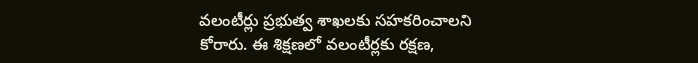వలంటీర్లు ప్రభుత్వ శాఖలకు సహకరించాలని కోరారు. ఈ శిక్షణలో వలంటీర్లకు రక్షణ,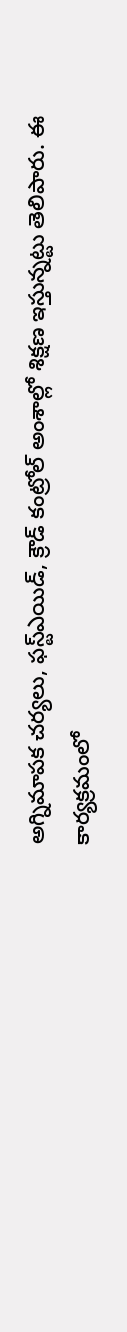అగ్నిమాపక చర్యలు, ఫస్ట్ఎయిడ్, క్రౌడ్ కంట్రోల్ అంశాల్లో శిక్షణ ఇస్తున్నట్టు తెలిపారు. ఈ కార్యక్రమంలో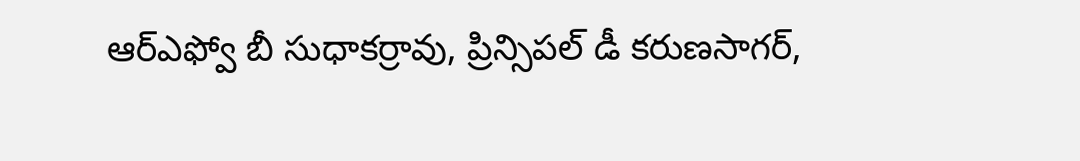ఆర్ఎఫ్వో బీ సుధాకర్రావు, ప్రిన్సిపల్ డీ కరుణసాగర్,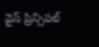వైస్ ప్రిన్సిపల్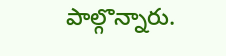పాల్గొన్నారు.